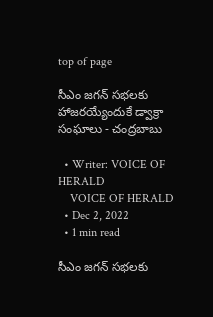top of page

సీఎం జగన్ సభలకు హాజరయ్యేందుకే డ్వాక్రా సంఘాలు - చంద్రబాబు

  • Writer: VOICE OF HERALD
    VOICE OF HERALD
  • Dec 2, 2022
  • 1 min read

సీఎం జగన్ సభలకు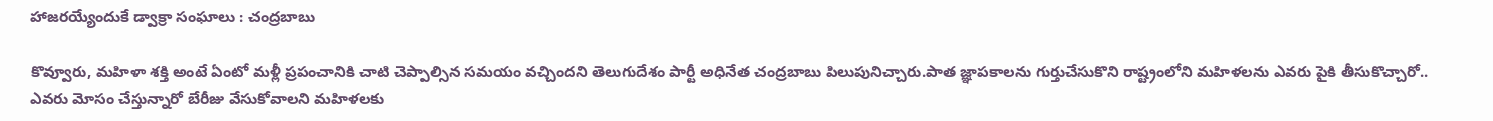హాజరయ్యేందుకే డ్వాక్రా సంఘాలు : చంద్రబాబు

కొవ్వూరు, మహిళా శక్తి అంటే ఏంటో మళ్లీ ప్రపంచానికి చాటి చెప్పాల్సిన సమయం వచ్చిందని తెలుగుదేశం పార్టీ అధినేత చంద్రబాబు పిలుపునిచ్చారు.పాత జ్ఞాపకాలను గుర్తుచేసుకొని రాష్ట్రంలోని మహిళలను ఎవరు పైకి తీసుకొచ్చారో.. ఎవరు మోసం చేస్తున్నారో బేరీజు వేసుకోవాలని మహిళలకు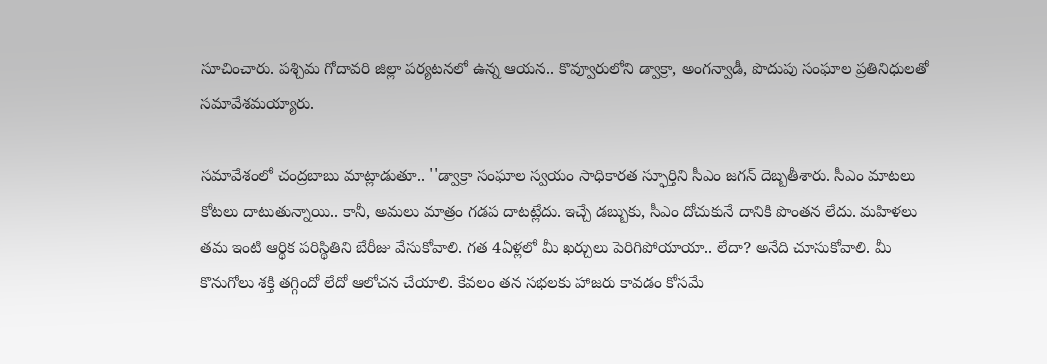సూచించారు. పశ్చిమ గోదావరి జిల్లా పర్యటనలో ఉన్న ఆయన.. కొవ్వూరులోని డ్వాక్రా, అంగన్వాడీ, పొదుపు సంఘాల ప్రతినిధులతో సమావేశమయ్యారు.

సమావేశంలో చంద్రబాబు మాట్లాడుతూ.. ''డ్వాక్రా సంఘాల స్వయం సాధికారత స్ఫూర్తిని సీఎం జగన్‌ దెబ్బతీశారు. సీఎం మాటలు కోటలు దాటుతున్నాయి.. కానీ, అమలు మాత్రం గడప దాటట్లేదు. ఇచ్చే డబ్బుకు, సీఎం దోచుకునే దానికి పొంతన లేదు. మహిళలు తమ ఇంటి ఆర్థిక పరిస్థితిని బేరీజు వేసుకోవాలి. గత 4ఏళ్లలో మీ ఖర్చులు పెరిగిపోయాయా.. లేదా? అనేది చూసుకోవాలి. మీ కొనుగోలు శక్తి తగ్గిందో లేదో ఆలోచన చేయాలి. కేవలం తన సభలకు హాజరు కావడం కోసమే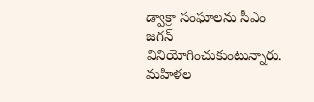డ్వాక్రా సంఘాలను సీఎం జగన్‌ వినియోగించుకుంటున్నారు. మహిళల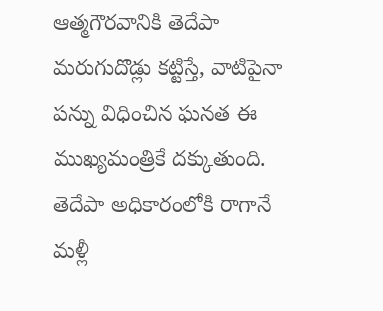ఆత్మగౌరవానికి తెదేపా మరుగుదొడ్లు కట్టిస్తే, వాటిపైనా పన్ను విధించిన ఘనత ఈ ముఖ్యమంత్రికే దక్కుతుంది. తెదేపా అధికారంలోకి రాగానే మళ్లీ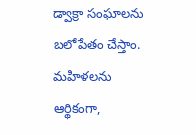డ్వాక్రా సంఘాలను బలోపేతం చేస్తాం. మహిళలను ఆర్థికంగా,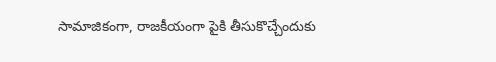సామాజికంగా, రాజకీయంగా పైకి తీసుకొచ్చేందుకు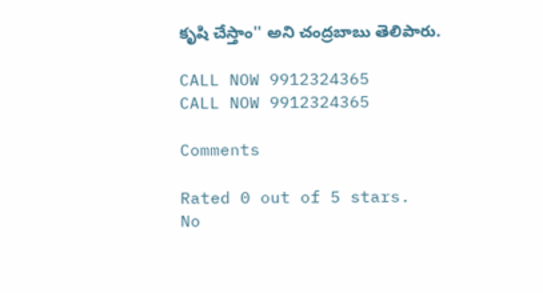కృషి చేస్తాం'' అని చంద్రబాబు తెలిపారు.

CALL NOW 9912324365
CALL NOW 9912324365

Comments

Rated 0 out of 5 stars.
No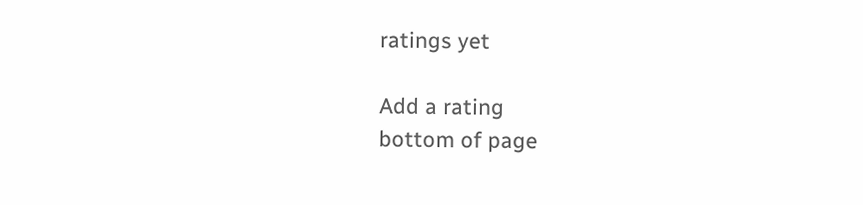ratings yet

Add a rating
bottom of page